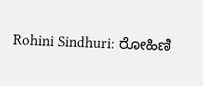Rohini Sindhuri: ರೋಹಿಣಿ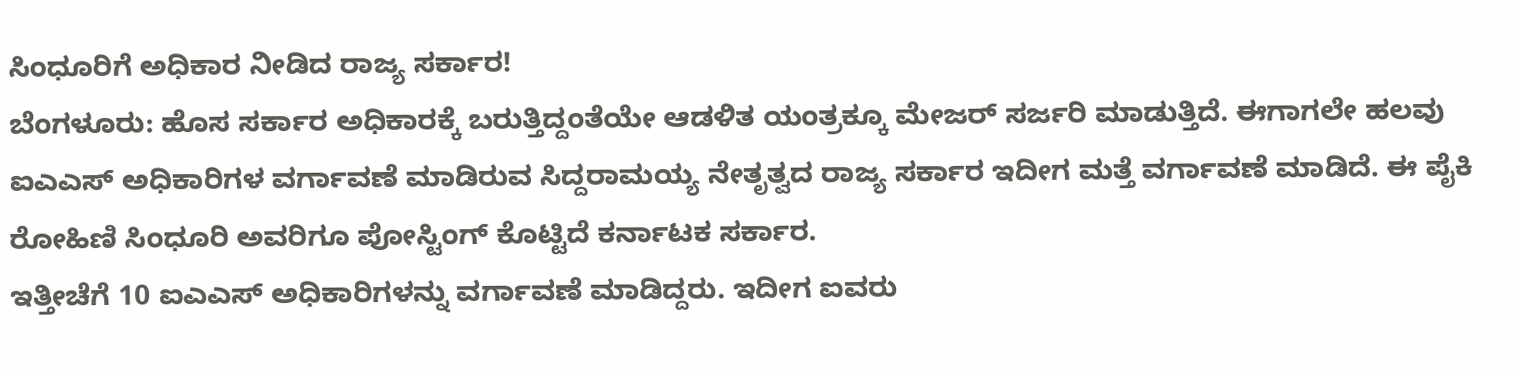ಸಿಂಧೂರಿಗೆ ಅಧಿಕಾರ ನೀಡಿದ ರಾಜ್ಯ ಸರ್ಕಾರ!
ಬೆಂಗಳೂರು: ಹೊಸ ಸರ್ಕಾರ ಅಧಿಕಾರಕ್ಕೆ ಬರುತ್ತಿದ್ದಂತೆಯೇ ಆಡಳಿತ ಯಂತ್ರಕ್ಕೂ ಮೇಜರ್ ಸರ್ಜರಿ ಮಾಡುತ್ತಿದೆ. ಈಗಾಗಲೇ ಹಲವು ಐಎಎಸ್ ಅಧಿಕಾರಿಗಳ ವರ್ಗಾವಣೆ ಮಾಡಿರುವ ಸಿದ್ದರಾಮಯ್ಯ ನೇತೃತ್ವದ ರಾಜ್ಯ ಸರ್ಕಾರ ಇದೀಗ ಮತ್ತೆ ವರ್ಗಾವಣೆ ಮಾಡಿದೆ. ಈ ಪೈಕಿ ರೋಹಿಣಿ ಸಿಂಧೂರಿ ಅವರಿಗೂ ಪೋಸ್ಟಿಂಗ್ ಕೊಟ್ಟಿದೆ ಕರ್ನಾಟಕ ಸರ್ಕಾರ.
ಇತ್ತೀಚೆಗೆ 10 ಐಎಎಸ್ ಅಧಿಕಾರಿಗಳನ್ನು ವರ್ಗಾವಣೆ ಮಾಡಿದ್ದರು. ಇದೀಗ ಐವರು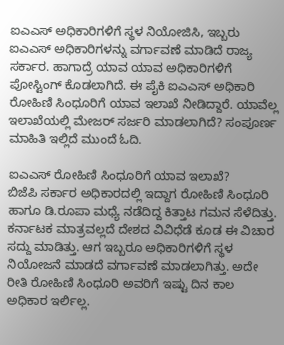ಐಎಎಸ್ ಅಧಿಕಾರಿಗಳಿಗೆ ಸ್ಥಳ ನಿಯೋಜಿಸಿ, ಇಬ್ಬರು ಐಎಎಸ್ ಅಧಿಕಾರಿಗಳನ್ನು ವರ್ಗಾವಣೆ ಮಾಡಿದೆ ರಾಜ್ಯ ಸರ್ಕಾರ. ಹಾಗಾದ್ರೆ ಯಾವ ಯಾವ ಅಧಿಕಾರಿಗಳಿಗೆ ಪೋಸ್ಟಿಂಗ್ ಕೊಡಲಾಗಿದೆ. ಈ ಪೈಕಿ ಐಎಎಸ್ ಅಧಿಕಾರಿ ರೋಹಿಣಿ ಸಿಂಧೂರಿಗೆ ಯಾವ ಇಲಾಖೆ ನೀಡಿದ್ದಾರೆ. ಯಾವೆಲ್ಲ ಇಲಾಖೆಯಲ್ಲಿ ಮೇಜರ್ ಸರ್ಜರಿ ಮಾಡಲಾಗಿದೆ? ಸಂಪೂರ್ಣ ಮಾಹಿತಿ ಇಲ್ಲಿದೆ ಮುಂದೆ ಓದಿ.

ಐಎಎಸ್ ರೋಹಿಣಿ ಸಿಂಧೂರಿಗೆ ಯಾವ ಇಲಾಖೆ?
ಬಿಜೆಪಿ ಸರ್ಕಾರ ಅಧಿಕಾರದಲ್ಲಿ ಇದ್ದಾಗ ರೋಹಿಣಿ ಸಿಂಧೂರಿ ಹಾಗೂ ಡಿ.ರೂಪಾ ಮಧ್ಯೆ ನಡೆದಿದ್ದ ಕಿತ್ತಾಟ ಗಮನ ಸೆಳೆದಿತ್ತು. ಕರ್ನಾಟಕ ಮಾತ್ರವಲ್ಲದೆ ದೇಶದ ವಿವಿಧೆಡೆ ಕೂಡ ಈ ವಿಚಾರ ಸದ್ದು ಮಾಡಿತ್ತು. ಆಗ ಇಬ್ಬರೂ ಅಧಿಕಾರಿಗಳಿಗೆ ಸ್ಥಳ ನಿಯೋಜನೆ ಮಾಡದೆ ವರ್ಗಾವಣೆ ಮಾಡಲಾಗಿತ್ತು. ಅದೇ ರೀತಿ ರೋಹಿಣಿ ಸಿಂಧೂರಿ ಅವರಿಗೆ ಇಷ್ಟು ದಿನ ಕಾಲ ಅಧಿಕಾರ ಇರ್ಲಿಲ್ಲ.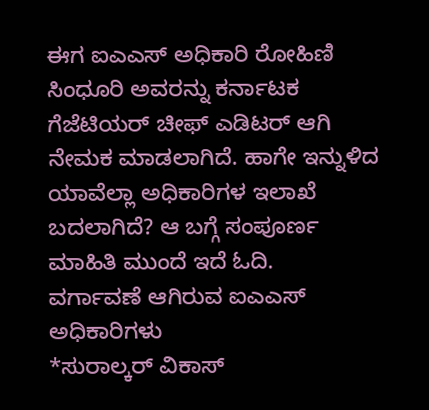ಈಗ ಐಎಎಸ್ ಅಧಿಕಾರಿ ರೋಹಿಣಿ ಸಿಂಧೂರಿ ಅವರನ್ನು ಕರ್ನಾಟಕ ಗೆಜೆಟಿಯರ್ ಚೀಫ್ ಎಡಿಟರ್ ಆಗಿ ನೇಮಕ ಮಾಡಲಾಗಿದೆ. ಹಾಗೇ ಇನ್ನುಳಿದ ಯಾವೆಲ್ಲಾ ಅಧಿಕಾರಿಗಳ ಇಲಾಖೆ ಬದಲಾಗಿದೆ? ಆ ಬಗ್ಗೆ ಸಂಪೂರ್ಣ ಮಾಹಿತಿ ಮುಂದೆ ಇದೆ ಓದಿ.
ವರ್ಗಾವಣೆ ಆಗಿರುವ ಐಎಎಸ್ ಅಧಿಕಾರಿಗಳು
*ಸುರಾಲ್ಕರ್ ವಿಕಾಸ್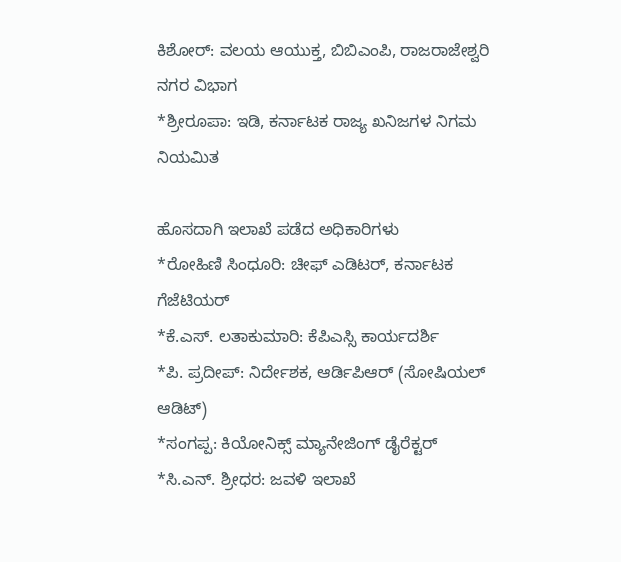ಕಿಶೋರ್: ವಲಯ ಆಯುಕ್ತ, ಬಿಬಿಎಂಪಿ, ರಾಜರಾಜೇಶ್ವರಿ ನಗರ ವಿಭಾಗ
*ಶ್ರೀರೂಪಾ: ಇಡಿ, ಕರ್ನಾಟಕ ರಾಜ್ಯ ಖನಿಜಗಳ ನಿಗಮ ನಿಯಮಿತ

ಹೊಸದಾಗಿ ಇಲಾಖೆ ಪಡೆದ ಅಧಿಕಾರಿಗಳು
*ರೋಹಿಣಿ ಸಿಂಧೂರಿ: ಚೀಫ್ ಎಡಿಟರ್, ಕರ್ನಾಟಕ ಗೆಜೆಟಿಯರ್
*ಕೆ.ಎಸ್. ಲತಾಕುಮಾರಿ: ಕೆಪಿಎಸ್ಸಿ ಕಾರ್ಯದರ್ಶಿ
*ಪಿ. ಪ್ರದೀಪ್: ನಿರ್ದೇಶಕ, ಆರ್ಡಿಪಿಆರ್ (ಸೋಷಿಯಲ್ ಆಡಿಟ್)
*ಸಂಗಪ್ಪ: ಕಿಯೋನಿಕ್ಸ್ ಮ್ಯಾನೇಜಿಂಗ್ ಡೈರೆಕ್ಟರ್
*ಸಿ.ಎನ್. ಶ್ರೀಧರ: ಜವಳಿ ಇಲಾಖೆ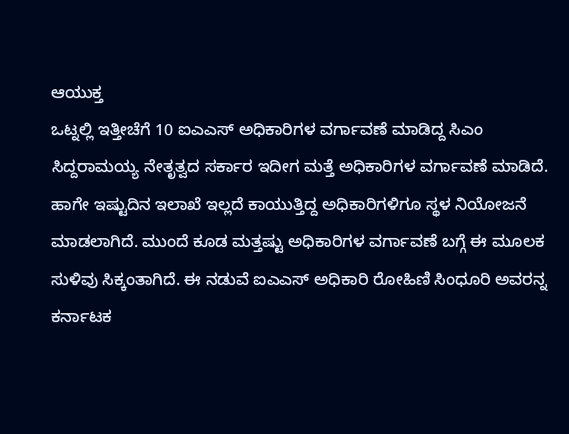ಆಯುಕ್ತ
ಒಟ್ನಲ್ಲಿ ಇತ್ತೀಚೆಗೆ 10 ಐಎಎಸ್ ಅಧಿಕಾರಿಗಳ ವರ್ಗಾವಣೆ ಮಾಡಿದ್ದ ಸಿಎಂ ಸಿದ್ದರಾಮಯ್ಯ ನೇತೃತ್ವದ ಸರ್ಕಾರ ಇದೀಗ ಮತ್ತೆ ಅಧಿಕಾರಿಗಳ ವರ್ಗಾವಣೆ ಮಾಡಿದೆ. ಹಾಗೇ ಇಷ್ಟುದಿನ ಇಲಾಖೆ ಇಲ್ಲದೆ ಕಾಯುತ್ತಿದ್ದ ಅಧಿಕಾರಿಗಳಿಗೂ ಸ್ಥಳ ನಿಯೋಜನೆ ಮಾಡಲಾಗಿದೆ. ಮುಂದೆ ಕೂಡ ಮತ್ತಷ್ಟು ಅಧಿಕಾರಿಗಳ ವರ್ಗಾವಣೆ ಬಗ್ಗೆ ಈ ಮೂಲಕ ಸುಳಿವು ಸಿಕ್ಕಂತಾಗಿದೆ. ಈ ನಡುವೆ ಐಎಎಸ್ ಅಧಿಕಾರಿ ರೋಹಿಣಿ ಸಿಂಧೂರಿ ಅವರನ್ನ ಕರ್ನಾಟಕ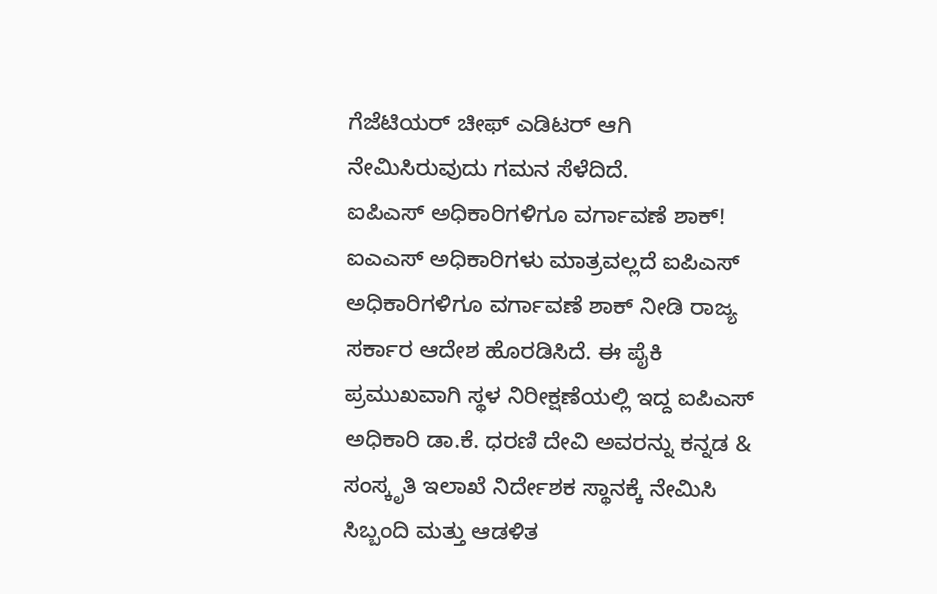ಗೆಜೆಟಿಯರ್ ಚೀಫ್ ಎಡಿಟರ್ ಆಗಿ ನೇಮಿಸಿರುವುದು ಗಮನ ಸೆಳೆದಿದೆ.
ಐಪಿಎಸ್ ಅಧಿಕಾರಿಗಳಿಗೂ ವರ್ಗಾವಣೆ ಶಾಕ್!
ಐಎಎಸ್ ಅಧಿಕಾರಿಗಳು ಮಾತ್ರವಲ್ಲದೆ ಐಪಿಎಸ್ ಅಧಿಕಾರಿಗಳಿಗೂ ವರ್ಗಾವಣೆ ಶಾಕ್ ನೀಡಿ ರಾಜ್ಯ ಸರ್ಕಾರ ಆದೇಶ ಹೊರಡಿಸಿದೆ. ಈ ಪೈಕಿ ಪ್ರಮುಖವಾಗಿ ಸ್ಥಳ ನಿರೀಕ್ಷಣೆಯಲ್ಲಿ ಇದ್ದ ಐಪಿಎಸ್ ಅಧಿಕಾರಿ ಡಾ.ಕೆ. ಧರಣಿ ದೇವಿ ಅವರನ್ನು ಕನ್ನಡ & ಸಂಸ್ಕೃತಿ ಇಲಾಖೆ ನಿರ್ದೇಶಕ ಸ್ಥಾನಕ್ಕೆ ನೇಮಿಸಿ ಸಿಬ್ಬಂದಿ ಮತ್ತು ಆಡಳಿತ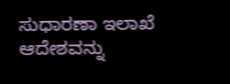ಸುಧಾರಣಾ ಇಲಾಖೆ ಆದೇಶವನ್ನು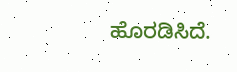ಹೊರಡಿಸಿದೆ.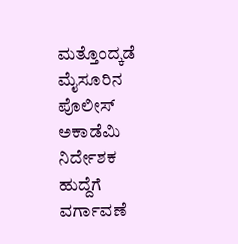ಮತ್ತೊಂದ್ಕಡೆ ಮೈಸೂರಿನ ಪೊಲೀಸ್ ಅಕಾಡೆಮಿ ನಿರ್ದೇಶಕ ಹುದ್ದೆಗೆ ವರ್ಗಾವಣೆ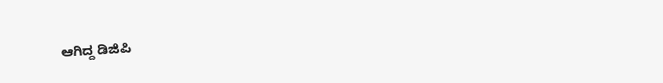ಆಗಿದ್ದ ಡಿಜಿಪಿ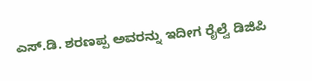ಎಸ್.ಡಿ. ಶರಣಪ್ಪ ಅವರನ್ನು ಇದೀಗ ರೈಲ್ವೆ ಡಿಜಿಪಿ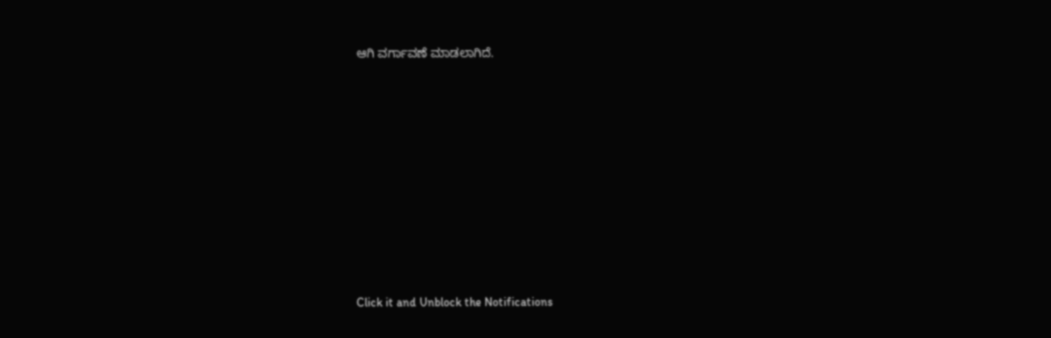ಆಗಿ ವರ್ಗಾವಣೆ ಮಾಡಲಾಗಿದೆ.












Click it and Unblock the Notifications